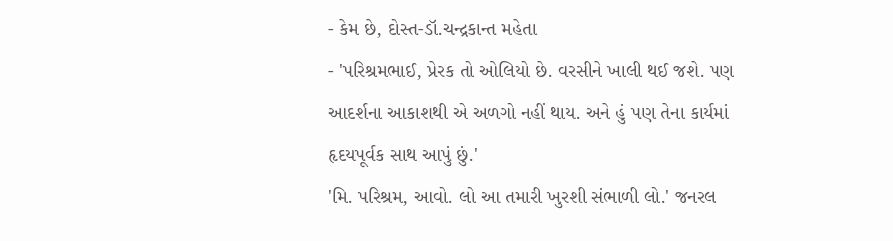- કેમ છે, દોસ્ત-ડૉ.ચન્દ્રકાન્ત મહેતા
- 'પરિશ્રમભાઈ, પ્રેરક તો ઓલિયો છે. વરસીને ખાલી થઈ જશે. પણ આદર્શના આકાશથી એ અળગો નહીં થાય. અને હું પણ તેના કાર્યમાં હૃદયપૂર્વક સાથ આપું છું.'
'મિ. પરિશ્રમ, આવો. લો આ તમારી ખુરશી સંભાળી લો.' જનરલ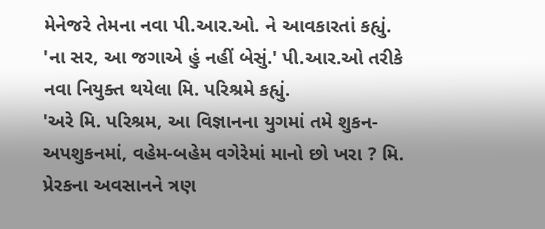મેનેજરે તેમના નવા પી.આર.ઓ. ને આવકારતાં કહ્યું.
'ના સર, આ જગાએ હું નહીં બેસું.' પી.આર.ઓ તરીકે નવા નિયુક્ત થયેલા મિ. પરિશ્રમે કહ્યું.
'અરે મિ. પરિશ્રમ, આ વિજ્ઞાનના યુગમાં તમે શુકન-અપશુકનમાં, વહેમ-બહેમ વગેરેમાં માનો છો ખરા ? મિ. પ્રેરકના અવસાનને ત્રણ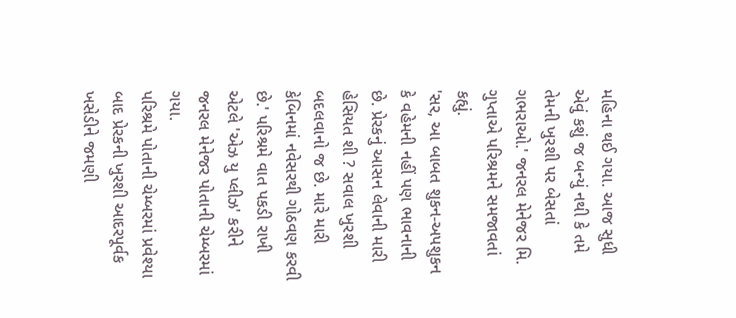મહિના થઈ ગયા. આજ સુધી એવું કશું જ બન્યું નથી કે તમે તેમની ખુરશી પર બેસતાં ગભરાઓ.' જનરલ મેનેજર મિ. ગુપ્તાએ પરિશ્રમને સમજાવતાં કહ્યું.
'સર, આ બાબત શુકન-અપશુકન કે વહેમની નહીં પણ ભાવનાની છે. પ્રેરકનું આસન લેવાની મારી હેસિયત શી ? સવાલ ખુરશી બદલવાનો જ છે. મારે મારી કેબિનમાં નવેસરથી ગોઠવણ કરવી છે.' પરિશ્રમે વાત પકડી રાખી એટલે 'એઝ યુ પ્લીઝ' કરીને જનરલ મેનેજર પોતાની ચેમ્બરમાં ગયા.
પરિશ્રમે પોતાની ચેમ્બરમાં પ્રવેશ્યા બાદ પ્રેરકની ખુરશી આદરપૂર્વક ખસેડીને જમણી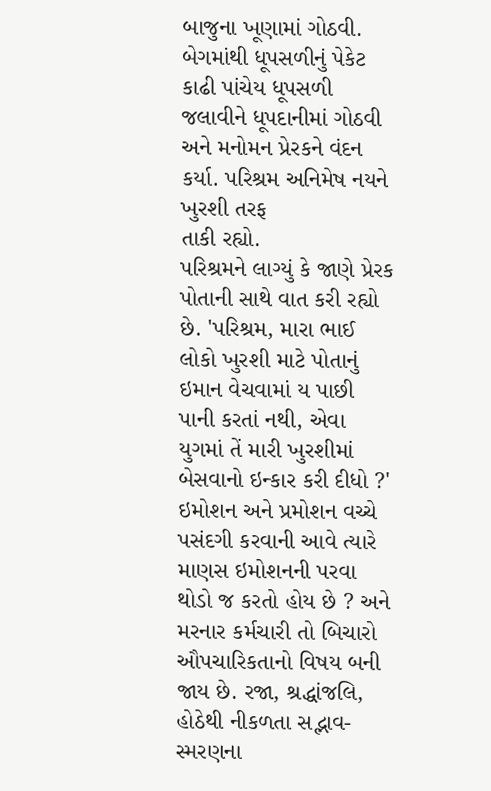બાજુના ખૂણામાં ગોઠવી. બેગમાંથી ધૂપસળીનું પેકેટ કાઢી પાંચેય ધૂપસળી જલાવીને ધૂપદાનીમાં ગોઠવી અને મનોમન પ્રેરકને વંદન કર્યા. પરિશ્રમ અનિમેષ નયને ખુરશી તરફ
તાકી રહ્યો.
પરિશ્રમને લાગ્યું કે જાણે પ્રેરક પોતાની સાથે વાત કરી રહ્યો છે. 'પરિશ્રમ, મારા ભાઈ લોકો ખુરશી માટે પોતાનું ઇમાન વેચવામાં ય પાછી પાની કરતાં નથી, એવા યુગમાં તેં મારી ખુરશીમાં બેસવાનો ઇન્કાર કરી દીધો ?' ઇમોશન અને પ્રમોશન વચ્ચે પસંદગી કરવાની આવે ત્યારે માણસ ઇમોશનની પરવા થોડો જ કરતો હોય છે ? અને મરનાર કર્મચારી તો બિચારો ઔપચારિકતાનો વિષય બની જાય છે. રજા, શ્રદ્ધાંજલિ, હોઠેથી નીકળતા સદ્ભાવ-સ્મરણના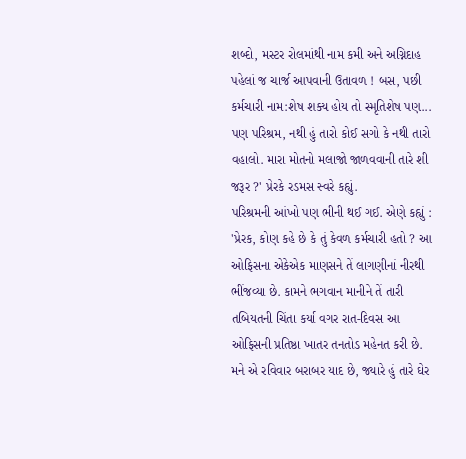શબ્દો, મસ્ટર રોલમાંથી નામ કમી અને અગ્નિદાહ પહેલાં જ ચાર્જ આપવાની ઉતાવળ ! બસ, પછી કર્મચારી નામ:શેષ શક્ય હોય તો સ્મૃતિશેષ પણ... પણ પરિશ્રમ, નથી હું તારો કોઈ સગો કે નથી તારો વહાલો. મારા મોતનો મલાજો જાળવવાની તારે શી જરૂર ?' પ્રેરકે રડમસ સ્વરે કહ્યું.
પરિશ્રમની આંખો પણ ભીની થઈ ગઈ. એણે કહ્યું : 'પ્રેરક, કોણ કહે છે કે તું કેવળ કર્મચારી હતો ? આ ઓફિસના એકેએક માણસને તેં લાગણીનાં નીરથી ભીંજવ્યા છે. કામને ભગવાન માનીને તેં તારી તબિયતની ચિંતા કર્યા વગર રાત-દિવસ આ ઓફિસની પ્રતિષ્ઠા ખાતર તનતોડ મહેનત કરી છે. મને એ રવિવાર બરાબર યાદ છે, જ્યારે હું તારે ઘેર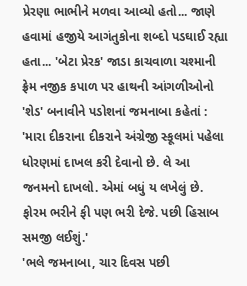પ્રેરણા ભાભીને મળવા આવ્યો હતો... જાણે હવામાં હજીયે આગંતુકોના શબ્દો પડઘાઈ રહ્યા હતા... 'બેટા પ્રેરક' જાડા કાચવાળા ચશ્માની ફ્રેમ નજીક કપાળ પર હાથની આંગળીઓનો 'શેડ' બનાવીને પડોશનાં જમનાબા કહેતાં : 'મારા દીકરાના દીકરાને અંગ્રેજી સ્કૂલમાં પહેલા ધોરણમાં દાખલ કરી દેવાનો છે. લે આ જનમનો દાખલો. એમાં બધું ય લખેલું છે. ફોરમ ભરીને ફી પણ ભરી દેજે. પછી હિસાબ સમજી લઈશું.'
'ભલે જમનાબા, ચાર દિવસ પછી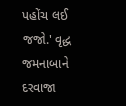પહોંચ લઈ જજો.' વૃદ્ધ જમનાબાને દરવાજા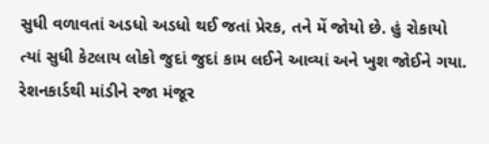સુધી વળાવતાં અડધો અડધો થઈ જતાં પ્રેરક, તને મેં જોયો છે. હું રોકાયો ત્યાં સુધી કેટલાય લોકો જુદાં જુદાં કામ લઈને આવ્યાં અને ખુશ જોઈને ગયા.
રેશનકાર્ડથી માંડીને રજા મંજૂર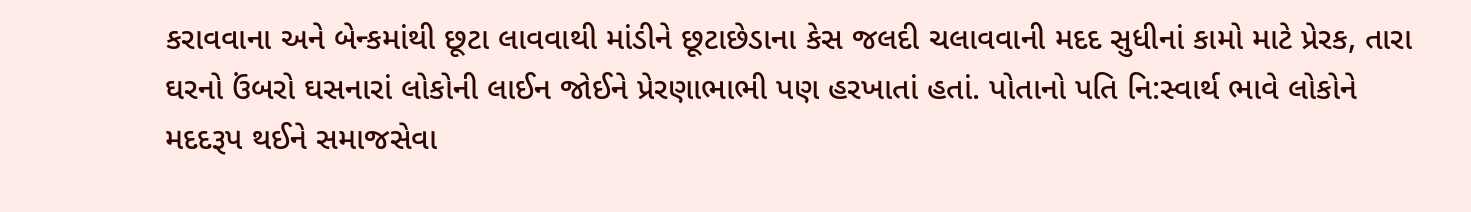કરાવવાના અને બેન્કમાંથી છૂટા લાવવાથી માંડીને છૂટાછેડાના કેસ જલદી ચલાવવાની મદદ સુધીનાં કામો માટે પ્રેરક, તારા ઘરનો ઉંબરો ઘસનારાં લોકોની લાઈન જોઈને પ્રેરણાભાભી પણ હરખાતાં હતાં. પોતાનો પતિ નિ:સ્વાર્થ ભાવે લોકોને મદદરૂપ થઈને સમાજસેવા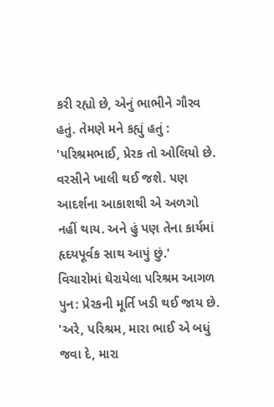કરી રહ્યો છે, એનું ભાભીને ગૌરવ હતું. તેમણે મને કહ્યું હતું : 'પરિશ્રમભાઈ, પ્રેરક તો ઓલિયો છે. વરસીને ખાલી થઈ જશે. પણ આદર્શના આકાશથી એ અળગો નહીં થાય. અને હું પણ તેના કાર્યમાં હૃદયપૂર્વક સાથ આપું છું.'
વિચારોમાં ઘેરાયેલા પરિશ્રમ આગળ પુન: પ્રેરકની મૂર્તિ ખડી થઈ જાય છે. 'અરે, પરિશ્રમ, મારા ભાઈ એ બધું જવા દે, મારા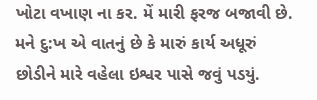ખોટા વખાણ ના કર. મેં મારી ફરજ બજાવી છે. મને દુ:ખ એ વાતનું છે કે મારું કાર્ય અધૂરું છોડીને મારે વહેલા ઇશ્વર પાસે જવું પડયું.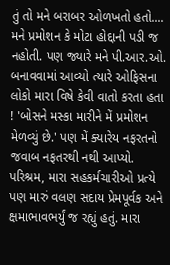તું તો મને બરાબર ઓળખતો હતો.... મને પ્રમોશન કે મોટા હોદ્દાની પડી જ નહોતી. પણ જ્યારે મને પી.આર.ઓ. બનાવવામાં આવ્યો ત્યારે ઓફિસના લોકો મારા વિષે કેવી વાતો કરતા હતા ! 'બોસને મસ્કા મારીને મેં પ્રમોશન મેળવ્યું છે.' પણ મેં ક્યારેય નફરતનો જવાબ નફતરથી નથી આપ્યો. પરિશ્રમ, મારા સહકર્મચારીઓ પ્રત્યે પણ મારું વલણ સદાય પ્રેમપૂર્વક અને ક્ષમાભાવભર્યું જ રહ્યું હતું. મારા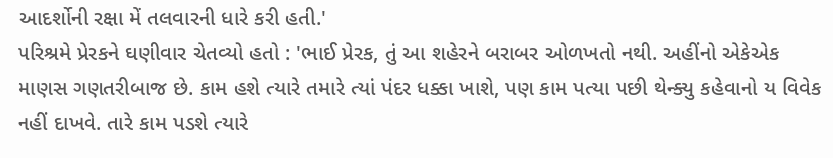આદર્શોની રક્ષા મેં તલવારની ધારે કરી હતી.'
પરિશ્રમે પ્રેરકને ઘણીવાર ચેતવ્યો હતો : 'ભાઈ પ્રેરક, તું આ શહેરને બરાબર ઓળખતો નથી. અહીંનો એકેએક માણસ ગણતરીબાજ છે. કામ હશે ત્યારે તમારે ત્યાં પંદર ધક્કા ખાશે, પણ કામ પત્યા પછી થેન્ક્યુ કહેવાનો ય વિવેક નહીં દાખવે. તારે કામ પડશે ત્યારે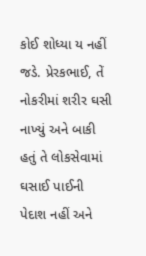કોઈ શોધ્યા ય નહીં જડે. પ્રેરકભાઈ, તેં નોકરીમાં શરીર ઘસી નાખ્યું અને બાકી હતું તે લોકસેવામાં ઘસાઈ પાઈની પેદાશ નહીં અને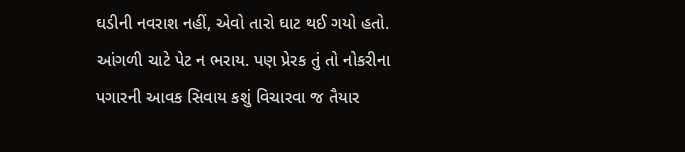ઘડીની નવરાશ નહીં, એવો તારો ઘાટ થઈ ગયો હતો. આંગળી ચાટે પેટ ન ભરાય. પણ પ્રેરક તું તો નોકરીના પગારની આવક સિવાય કશું વિચારવા જ તૈયાર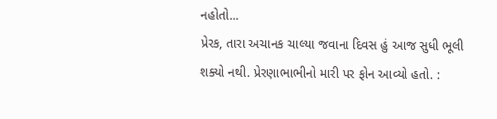નહોતો...
પ્રેરક, તારા અચાનક ચાલ્યા જવાના દિવસ હું આજ સુધી ભૂલી શક્યો નથી. પ્રેરણાભાભીનો મારી પર ફોન આવ્યો હતો. :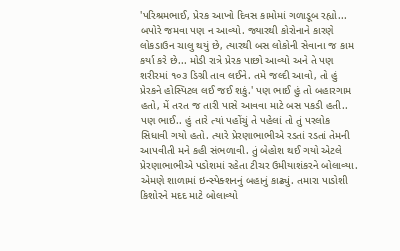'પરિશ્રમભાઈ, પ્રેરક આખો દિવસ કામોમાં ગળાડૂબ રહ્યો... બપોરે જમવા પણ ન આવ્યો. જ્યારથી કોરોનાને કારણે લોકડાઉન ચાલુ થયું છે, ત્યારથી બસ લોકોની સેવાના જ કામ કર્યા કરે છે... મોડી રાત્રે પ્રેરક પાછો આવ્યો અને તે પણ શરીરમાં ૧૦૩ ડિગ્રી તાવ લઈને. તમે જલ્દી આવો, તો હું પ્રેરકને હોસ્પિટલ લઈ જઈ શકું.' પણ ભાઈ હું તો બહારગામ હતો, મેં તરત જ તારી પાસે આવવા માટે બસ પકડી હતી.. પણ ભાઈ.. હું તારે ત્યાં પહોંચું તે પહેલાં તો તું પરલોક સિધાવી ગયો હતો. ત્યારે પ્રેરણાભાભીએ રડતાં રડતાં તેમની આપવીતી મને કહી સંભળાવી. તું બેહોશ થઈ ગયો એટલે પ્રેરણાભાભીએ પડોશમાં રહેતા ટીચર ઉમીયાશંકરને બોલાવ્યા. એમણે શાળામાં ઇન્સ્પેક્શનનું બહાનું કાઢ્યું. તમારા પાડોશી કિશોરને મદદ માટે બોલાવ્યો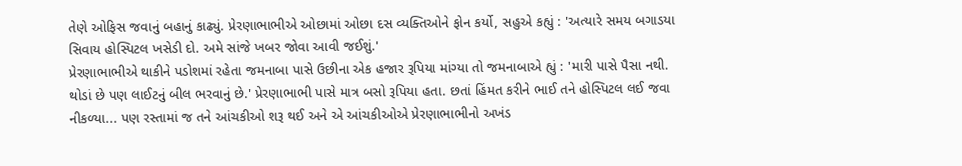તેણે ઓફિસ જવાનું બહાનું કાઢ્યું. પ્રેરણાભાભીએ ઓછામાં ઓછા દસ વ્યક્તિઓને ફોન કર્યો, સહુએ કહ્યું : 'અત્યારે સમય બગાડયા સિવાય હોસ્પિટલ ખસેડી દો. અમે સાંજે ખબર જોવા આવી જઈશું.'
પ્રેરણાભાભીએ થાકીને પડોશમાં રહેતા જમનાબા પાસે ઉછીના એક હજાર રૂપિયા માંગ્યા તો જમનાબાએ હ્યું : 'મારી પાસે પૈસા નથી. થોડાં છે પણ લાઈટનું બીલ ભરવાનું છે.' પ્રેરણાભાભી પાસે માત્ર બસો રૂપિયા હતા. છતાં હિંમત કરીને ભાઈ તને હોસ્પિટલ લઈ જવા નીકળ્યા... પણ રસ્તામાં જ તને આંચકીઓ શરૂ થઈ અને એ આંચકીઓએ પ્રેરણાભાભીનો અખંડ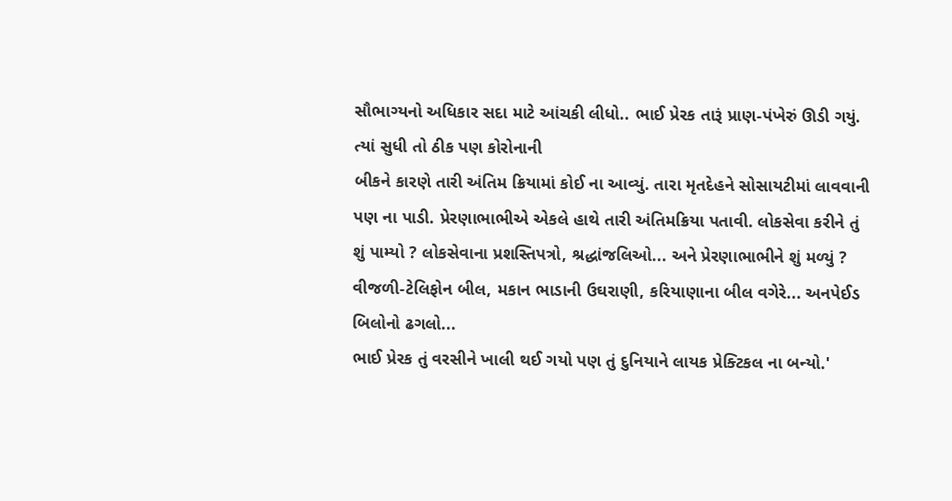સૌભાગ્યનો અધિકાર સદા માટે આંચકી લીધો.. ભાઈ પ્રેરક તારૂં પ્રાણ-પંખેરું ઊડી ગયું. ત્યાં સુધી તો ઠીક પણ કોરોનાની
બીકને કારણે તારી અંતિમ ક્રિયામાં કોઈ ના આવ્યું. તારા મૃતદેહને સોસાયટીમાં લાવવાની પણ ના પાડી. પ્રેરણાભાભીએ એકલે હાથે તારી અંતિમક્રિયા પતાવી. લોકસેવા કરીને તું શું પામ્યો ? લોકસેવાના પ્રશસ્તિપત્રો, શ્રદ્ધાંજલિઓ... અને પ્રેરણાભાભીને શું મળ્યું ? વીજળી-ટેલિફોન બીલ, મકાન ભાડાની ઉઘરાણી, કરિયાણાના બીલ વગેરે... અનપેઈડ બિલોનો ઢગલો...
ભાઈ પ્રેરક તું વરસીને ખાલી થઈ ગયો પણ તું દુનિયાને લાયક પ્રેક્ટિકલ ના બન્યો.'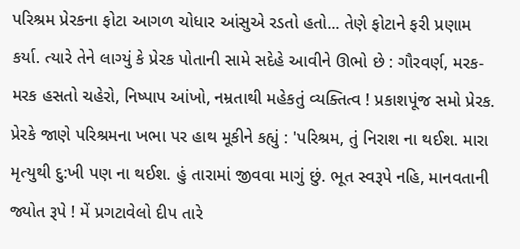પરિશ્રમ પ્રેરકના ફોટા આગળ ચોધાર આંસુએ રડતો હતો... તેણે ફોટાને ફરી પ્રણામ કર્યા. ત્યારે તેને લાગ્યું કે પ્રેરક પોતાની સામે સદેહે આવીને ઊભો છે : ગૌરવર્ણ, મરક-મરક હસતો ચહેરો, નિષ્પાપ આંખો, નમ્રતાથી મહેકતું વ્યક્તિત્વ ! પ્રકાશપૂંજ સમો પ્રેરક. પ્રેરકે જાણે પરિશ્રમના ખભા પર હાથ મૂકીને કહ્યું : 'પરિશ્રમ, તું નિરાશ ના થઈશ. મારા મૃત્યુથી દુ:ખી પણ ના થઈશ. હું તારામાં જીવવા માગું છું. ભૂત સ્વરૂપે નહિ, માનવતાની જ્યોત રૂપે ! મેં પ્રગટાવેલો દીપ તારે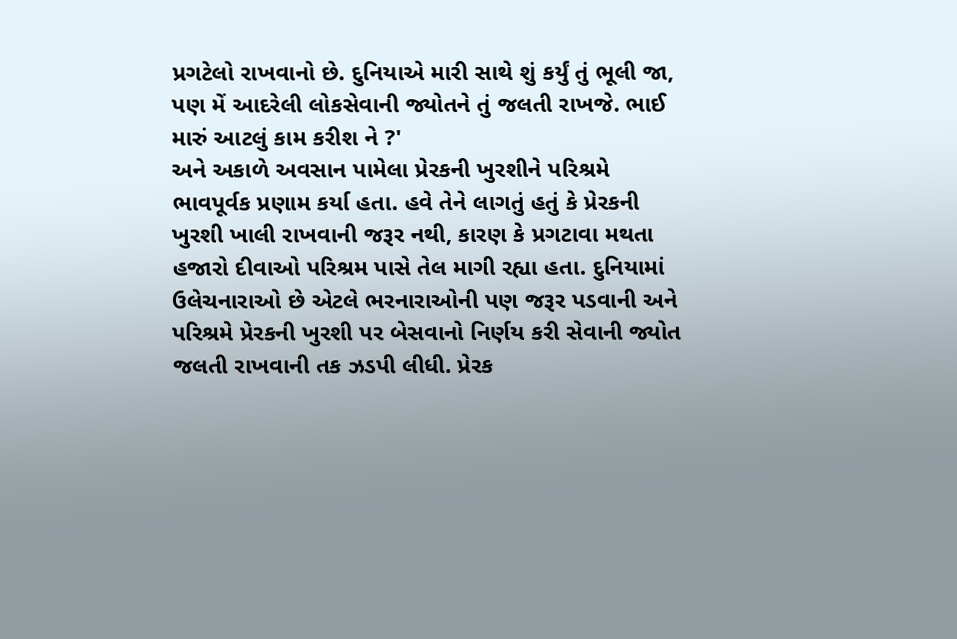પ્રગટેલો રાખવાનો છે. દુનિયાએ મારી સાથે શું કર્યું તું ભૂલી જા, પણ મેં આદરેલી લોકસેવાની જ્યોતને તું જલતી રાખજે. ભાઈ મારું આટલું કામ કરીશ ને ?'
અને અકાળે અવસાન પામેલા પ્રેરકની ખુરશીને પરિશ્રમે ભાવપૂર્વક પ્રણામ કર્યા હતા. હવે તેને લાગતું હતું કે પ્રેરકની ખુરશી ખાલી રાખવાની જરૂર નથી, કારણ કે પ્રગટાવા મથતા હજારો દીવાઓ પરિશ્રમ પાસે તેલ માગી રહ્યા હતા. દુનિયામાં ઉલેચનારાઓ છે એટલે ભરનારાઓની પણ જરૂર પડવાની અને પરિશ્રમે પ્રેરકની ખુરશી પર બેસવાનો નિર્ણય કરી સેવાની જ્યોત જલતી રાખવાની તક ઝડપી લીધી. પ્રેરક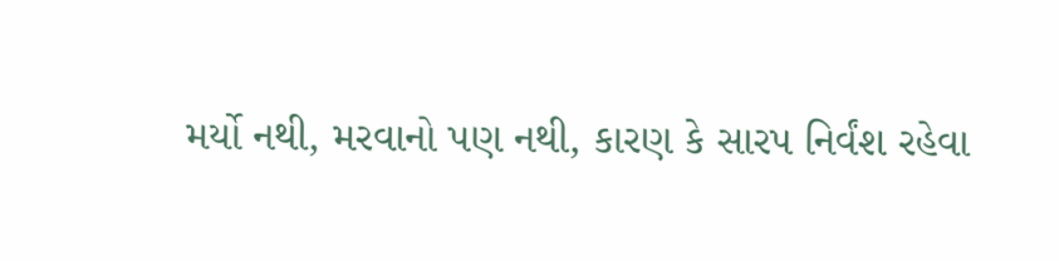મર્યો નથી, મરવાનો પણ નથી, કારણ કે સારપ નિર્વંશ રહેવા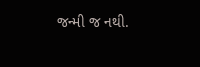જન્મી જ નથી.